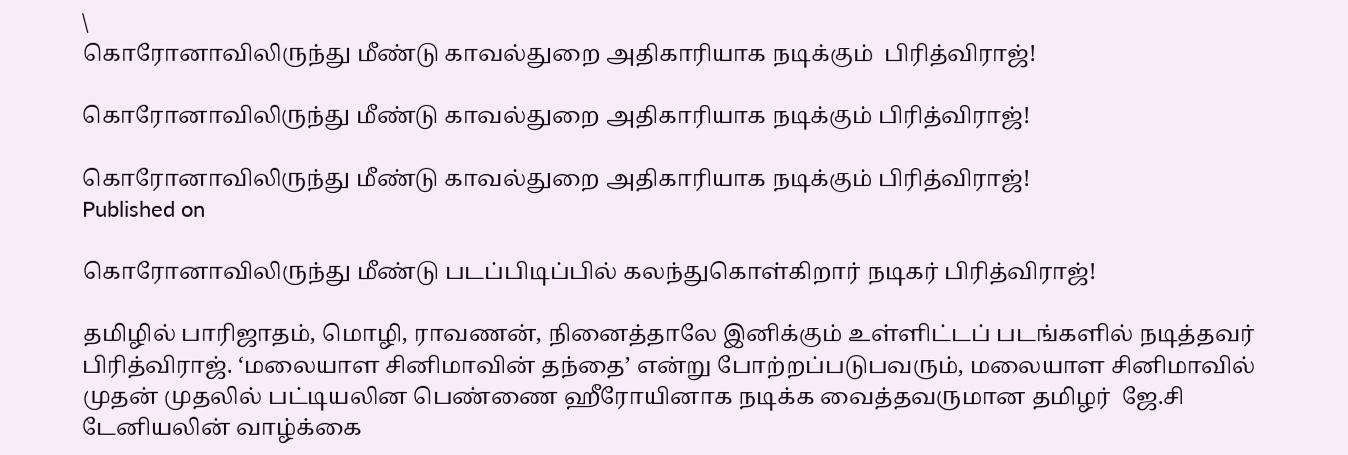\
கொரோனாவிலிருந்து மீண்டு காவல்துறை அதிகாரியாக நடிக்கும்  பிரித்விராஜ்!

கொரோனாவிலிருந்து மீண்டு காவல்துறை அதிகாரியாக நடிக்கும் பிரித்விராஜ்!

கொரோனாவிலிருந்து மீண்டு காவல்துறை அதிகாரியாக நடிக்கும் பிரித்விராஜ்!
Published on

கொரோனாவிலிருந்து மீண்டு படப்பிடிப்பில் கலந்துகொள்கிறார் நடிகர் பிரித்விராஜ்!

தமிழில் பாரிஜாதம், மொழி, ராவணன், நினைத்தாலே இனிக்கும் உள்ளிட்டப் படங்களில் நடித்தவர் பிரித்விராஜ். ‘மலையாள சினிமாவின் தந்தை’ என்று போற்றப்படுபவரும், மலையாள சினிமாவில் முதன் முதலில் பட்டியலின பெண்ணை ஹீரோயினாக நடிக்க வைத்தவருமான தமிழர்  ஜே.சி டேனியலின் வாழ்க்கை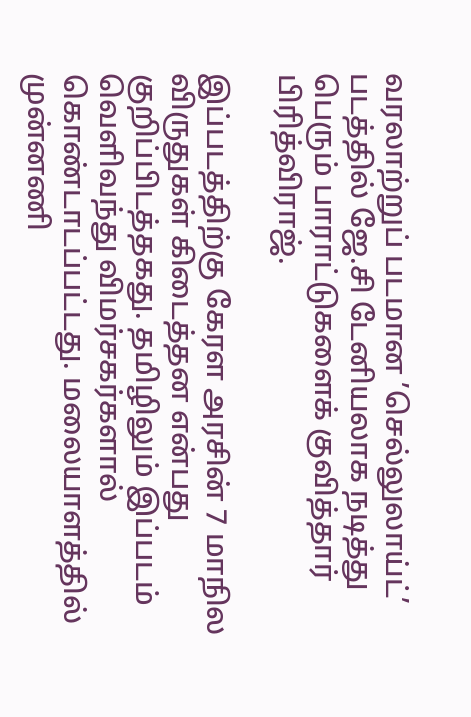வரலாற்றுப் படமான ’செல்லுலாய்ட்’ படத்தில் ஜே.சி டேனியலாக நடித்து பெரும் பாராட்டுகளைக் குவித்தார் பிரித்விராஜ்.

இப்படத்திற்கு கேரள அரசின் 7 மாநில விருதுகள் கிடைத்தன என்பது குறிப்பிடத்தகது. தமிழிலும் இப்படம் வெளிவந்து விமர்சகர்களால் கொண்டாடப்பட்டது. மலையாளத்தில் முன்னணி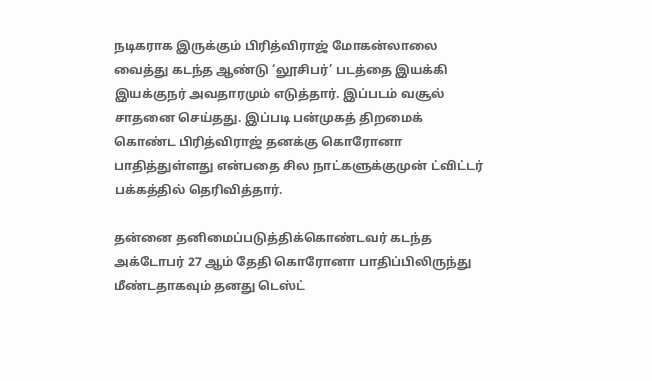நடிகராக இருக்கும் பிரித்விராஜ் மோகன்லாலை வைத்து கடந்த ஆண்டு ‘லூசிபர்’ படத்தை இயக்கி இயக்குநர் அவதாரமும் எடுத்தார். இப்படம் வசூல் சாதனை செய்தது. இப்படி பன்முகத் திறமைக் கொண்ட பிரித்விராஜ் தனக்கு கொரோனா பாதித்துள்ளது என்பதை சில நாட்களுக்குமுன் ட்விட்டர் பக்கத்தில் தெரிவித்தார்.

தன்னை தனிமைப்படுத்திக்கொண்டவர் கடந்த அக்டோபர் 27 ஆம் தேதி கொரோனா பாதிப்பிலிருந்து மீண்டதாகவும் தனது டெஸ்ட்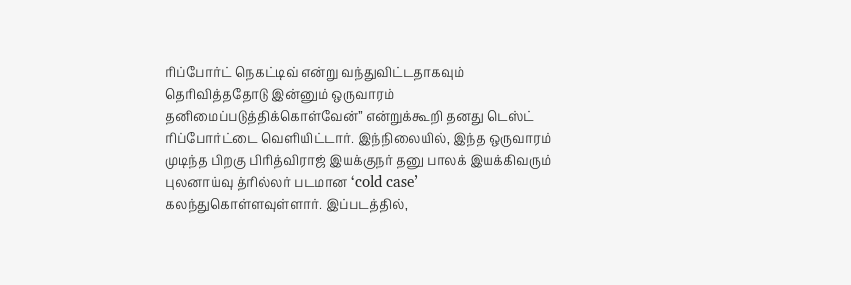ரிப்போர்ட் நெகட்டிவ் என்று வந்துவிட்டதாகவும் தெரிவித்ததோடு இன்னும் ஒருவாரம் தனிமைப்படுத்திக்கொள்வேன்” என்றுக்கூறி தனது டெஸ்ட் ரிப்போர்ட்டை வெளியிட்டார். இந்நிலையில், இந்த ஒருவாரம் முடிந்த பிறகு பிரித்விராஜ் இயக்குநர் தனு பாலக் இயக்கிவரும் புலனாய்வு த்ரில்லர் படமான ‘cold case’ கலந்துகொள்ளவுள்ளார். இப்படத்தில்,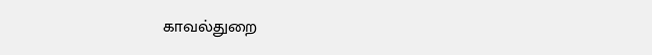காவல்துறை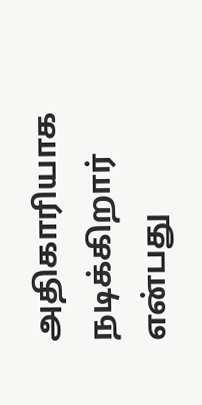அதிகாரியாக நடிக்கிறார் என்பது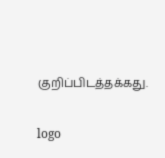குறிப்பிடத்தக்கது.

logo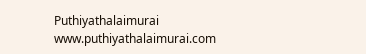Puthiyathalaimurai
www.puthiyathalaimurai.com